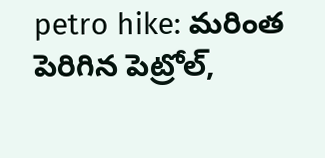petro hike: మరింత పెరిగిన పెట్రోల్‌,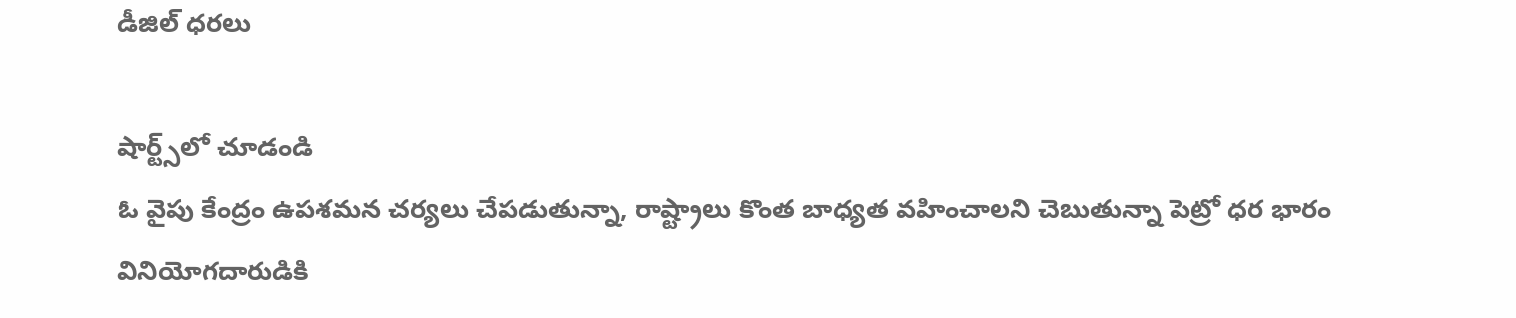డీజిల్‌ ధరలు

షార్ట్స్‌లో చూడండి
ఓ వైపు కేంద్రం ఉపశమన చర్యలు చేపడుతున్నా, రాష్ట్రాలు కొంత బాధ్యత వహించాలని చెబుతున్నా పెట్రో ధర భారం వినియోగదారుడికి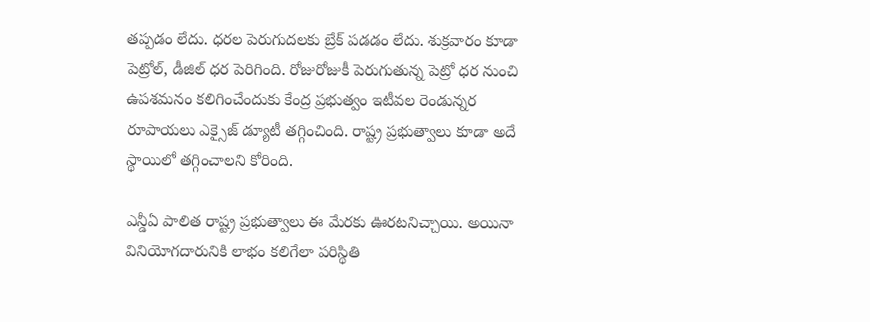తప్పడం లేదు. ధరల పెరుగుదలకు బ్రేక్‌ పడడం లేదు. శుక్రవారం కూడా పెట్రోల్, డీజిల్‌ ధర పెరిగింది. రోజురోజుకీ పెరుగుతున్న పెట్రో ధర నుంచి ఉపశమనం కలిగించేందుకు కేంద్ర ప్రభుత్వం ఇటీవల రెండున్నర రూపాయలు ఎక్సైజ్‌ డ్యూటీ తగ్గించింది. రాష్ట్ర ప్రభుత్వాలు కూడా అదే స్థాయిలో తగ్గించాలని కోరింది.

ఎన్డీఏ పాలిత రాష్ట్ర ప్రభుత్వాలు ఈ మేరకు ఊరటనిచ్చాయి. అయినా వినియోగదారునికి లాభం కలిగేలా పరిస్థితి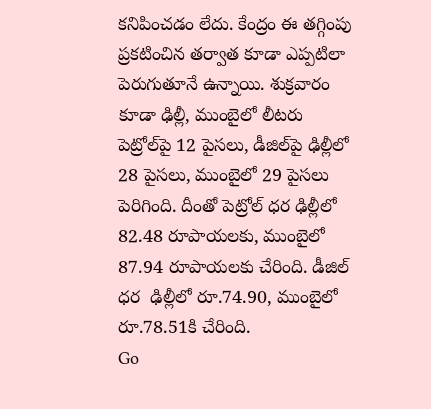కనిపించడం లేదు. కేంద్రం ఈ తగ్గింపు ప్రకటించిన తర్వాత కూడా ఎప్పటిలా పెరుగుతూనే ఉన్నాయి. శుక్రవారం కూడా ఢిల్లీ, ముంబైలో లీటరు పెట్రోల్‌పై 12 పైసలు, డీజిల్‌పై ఢిల్లీలో 28 పైసలు, ముంబైలో 29 పైసలు పెరిగింది. దీంతో పెట్రోల్‌ ధర ఢిల్లీలో 82.48 రూపాయలకు, ముంబైలో 87.94 రూపాయలకు చేరింది. డీజిల్‌ ధర  ఢిల్లీలో రూ.74.90, ముంబైలో రూ.78.51కి చేరింది.
Go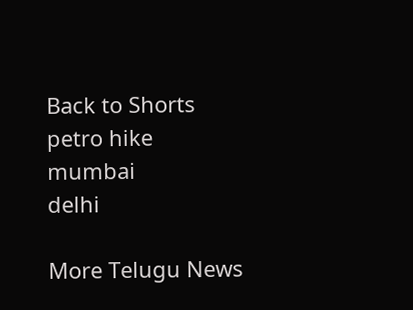Back to Shorts
petro hike
mumbai
delhi

More Telugu News